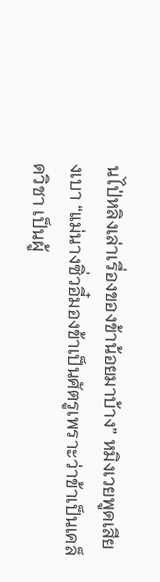นไป่หลิงเล่าเรื่องของข้าน้อยมาบ้าง” หมิงเวยพูดเสียงเบา “แม่นางซิ่วอี๋มองข้าเป็นศัตรูเพราะว่าข้าเป็นเคล็ดวิชา เป็นผู้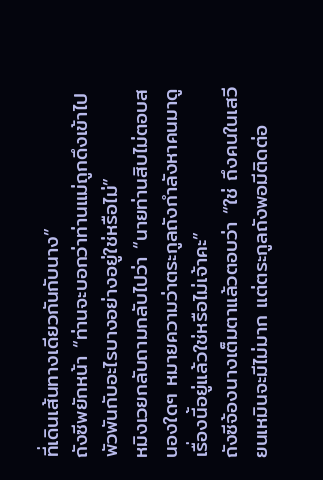ที่เดินเส้นทางเดียวกันกับนาง”
ถังซีพยักหน้า “ท่านจะบอกว่าท่านแม่ถูกดึงเข้าไปพัวพันกับอะไรบางอย่างอยู่ใช่หรือไม่”
หมิงเวยกลับถามกลับไปว่า “นายท่านสิบไม่ตอบสนองใดๆ หมายความว่าตระกูลถังกำลังหาคนมาดูเรื่องนี้อยู่แล้วใช่หรือไม่เจ้าคะ”
ถังซีจ้องนางเต็มตาแล้วตอบว่า “ใช่ ถึงคนในเสวียนเหมินจะมีไม่มาก แต่ตระกูลถังพอมีติดต่อ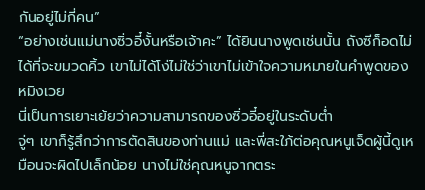กันอยู่ไม่กี่คน”
“อย่างเช่นแม่นางซิ่วอี๋งั้นหรือเจ้าคะ” ได้ยินนางพูดเช่นนั้น ถังซีก็อดไม่ได้ที่จะขมวดคิ้ว เขาไม่ได้โง่ไม่ใช่ว่าเขาไม่เข้าใจความหมายในคำพูดของหมิงเวย
นี่เป็นการเยาะเย้ยว่าความสามารถของซิ่วอี๋อยู่ในระดับต่ำ
จู่ๆ เขาก็รู้สึกว่าการตัดสินของท่านแม่ และพี่สะใภ้ต่อคุณหนูเจ็ดผู้นี้ดูเหมือนจะผิดไปเล็กน้อย นางไม่ใช่คุณหนูจากตระ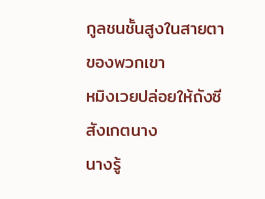กูลชนชั้นสูงในสายตาของพวกเขา
หมิงเวยปล่อยให้ถังซีสังเกตนาง
นางรู้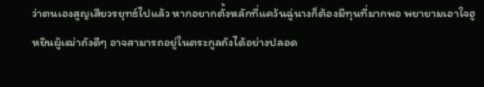ว่าตนเองสูญเสียวรยุทธ์ไปแล้ว หากอยากตั้งหลักที่แคว้นฉู่นางก็ต้องมีทุนที่มากพอ พยายามเอาใจฮูหยินผู้เฒ่าถังดีๆ อาจสามารถอยู่ในตระกูลถังได้อย่างปลอด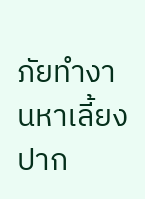ภัยทำงานหาเลี้ยงปาก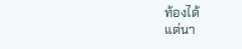ท้องได้
แต่นา